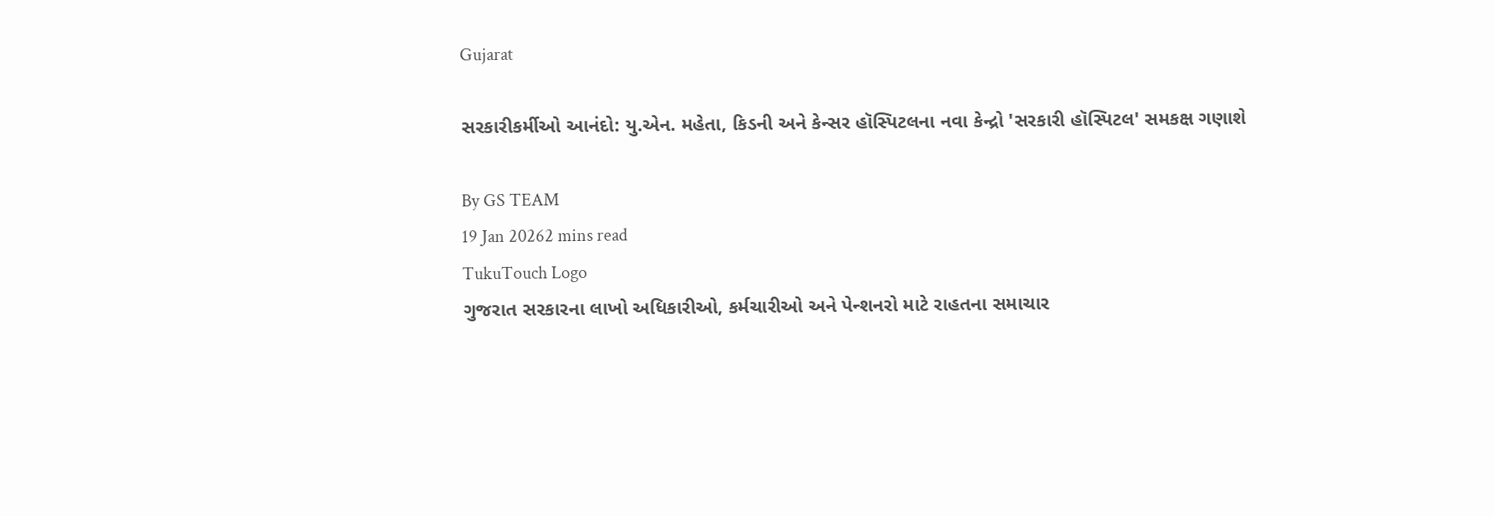Gujarat

સરકારીકર્મીઓ આનંદો: યુ.એન. મહેતા, કિડની અને કેન્સર હૉસ્પિટલના નવા કેન્દ્રો 'સરકારી હૉસ્પિટલ' સમકક્ષ ગણાશે

By GS TEAM
19 Jan 20262 mins read
TukuTouch Logo
ગુજરાત સરકારના લાખો અધિકારીઓ, કર્મચારીઓ અને પેન્શનરો માટે રાહતના સમાચાર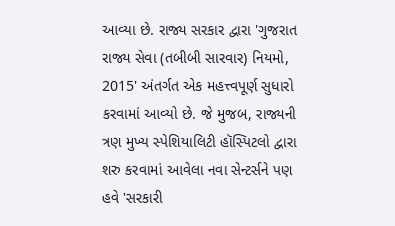આવ્યા છે. રાજ્ય સરકાર દ્વારા 'ગુજરાત રાજ્ય સેવા (તબીબી સારવાર) નિયમો, 2015' અંતર્ગત એક મહત્ત્વપૂર્ણ સુધારો કરવામાં આવ્યો છે. જે મુજબ, રાજ્યની ત્રણ મુખ્ય સ્પેશિયાલિટી હૉસ્પિટલો દ્વારા શરુ કરવામાં આવેલા નવા સેન્ટર્સને પણ હવે 'સરકારી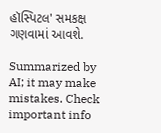હૉસ્પિટલ' સમકક્ષ ગણવામાં આવશે.

Summarized by AI; it may make mistakes. Check important info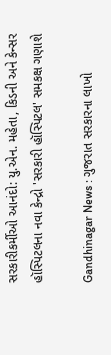સરકારીકર્મીઓ આનંદો: યુ.એન. મહેતા, કિડની અને કેન્સર હૉસ્પિટલના નવા કેન્દ્રો 'સરકારી હૉસ્પિટલ' સમકક્ષ ગણાશે

Gandhinagar News : ગુજરાત સરકારના લાખો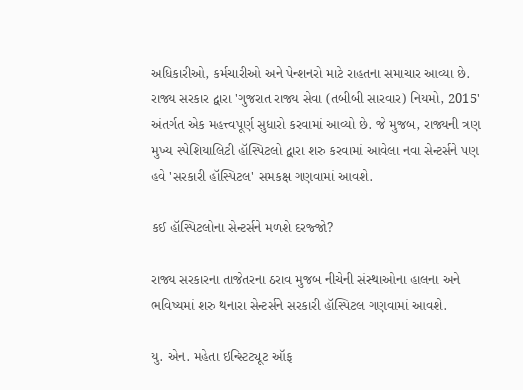અધિકારીઓ, કર્મચારીઓ અને પેન્શનરો માટે રાહતના સમાચાર આવ્યા છે. રાજ્ય સરકાર દ્વારા 'ગુજરાત રાજ્ય સેવા (તબીબી સારવાર) નિયમો, 2015' અંતર્ગત એક મહત્ત્વપૂર્ણ સુધારો કરવામાં આવ્યો છે. જે મુજબ, રાજ્યની ત્રણ મુખ્ય સ્પેશિયાલિટી હૉસ્પિટલો દ્વારા શરુ કરવામાં આવેલા નવા સેન્ટર્સને પણ હવે 'સરકારી હૉસ્પિટલ' સમકક્ષ ગણવામાં આવશે.

કઈ હૉસ્પિટલોના સેન્ટર્સને મળશે દરજ્જો?

રાજ્ય સરકારના તાજેતરના ઠરાવ મુજબ નીચેની સંસ્થાઓના હાલના અને ભવિષ્યમાં શરુ થનારા સેન્ટર્સને સરકારી હૉસ્પિટલ ગણવામાં આવશે.

યુ. એન. મહેતા ઇન્સ્ટિટ્યૂટ ઑફ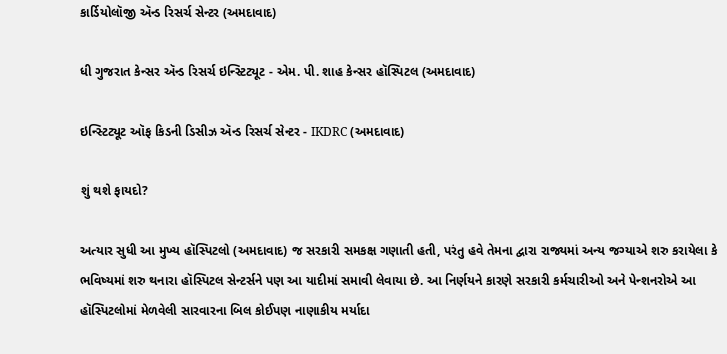કાર્ડિયોલૉજી ઍન્ડ રિસર્ચ સેન્ટર (અમદાવાદ)

ધી ગુજરાત કેન્સર ઍન્ડ રિસર્ચ ઇન્સ્ટિટ્યૂટ - એમ. પી. શાહ કેન્સર હૉસ્પિટલ (અમદાવાદ)

ઇન્સ્ટિટ્યૂટ ઑફ કિડની ડિસીઝ ઍન્ડ રિસર્ચ સેન્ટર - IKDRC (અમદાવાદ)

શું થશે ફાયદો?

અત્યાર સુધી આ મુખ્ય હૉસ્પિટલો (અમદાવાદ) જ સરકારી સમકક્ષ ગણાતી હતી, પરંતુ હવે તેમના દ્વારા રાજ્યમાં અન્ય જગ્યાએ શરુ કરાયેલા કે ભવિષ્યમાં શરુ થનારા હૉસ્પિટલ સેન્ટર્સને પણ આ યાદીમાં સમાવી લેવાયા છે. આ નિર્ણયને કારણે સરકારી કર્મચારીઓ અને પેન્શનરોએ આ હૉસ્પિટલોમાં મેળવેલી સારવારના બિલ કોઈપણ નાણાકીય મર્યાદા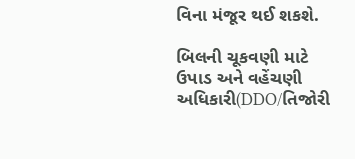વિના મંજૂર થઈ શકશે.

બિલની ચૂકવણી માટે ઉપાડ અને વહેંચણી અધિકારી(DDO/તિજોરી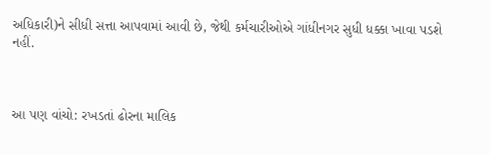અધિકારી)ને સીધી સત્તા આપવામાં આવી છે, જેથી કર્મચારીઓએ ગાંધીનગર સુધી ધક્કા ખાવા પડશે નહીં.



આ પણ વાંચો: રખડતાં ઢોરના માલિક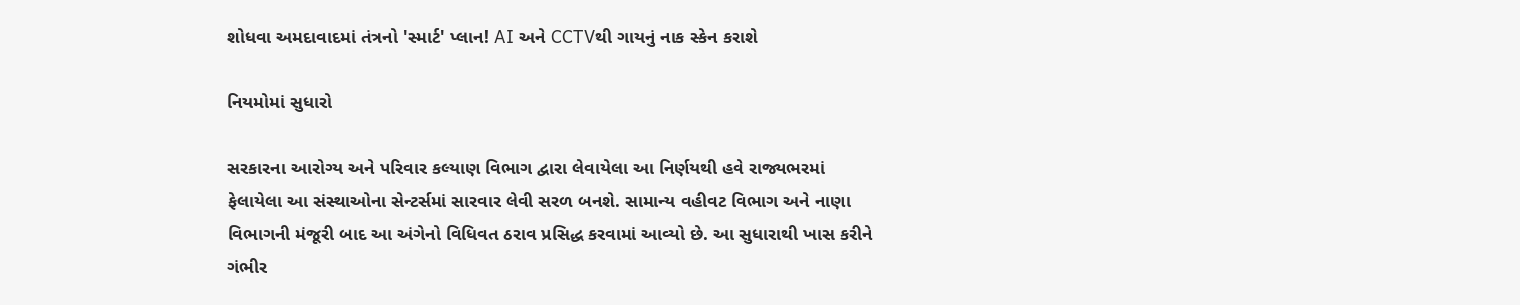શોધવા અમદાવાદમાં તંત્રનો 'સ્માર્ટ' પ્લાન! AI અને CCTVથી ગાયનું નાક સ્કેન કરાશે

નિયમોમાં સુધારો

સરકારના આરોગ્ય અને પરિવાર કલ્યાણ વિભાગ દ્વારા લેવાયેલા આ નિર્ણયથી હવે રાજ્યભરમાં ફેલાયેલા આ સંસ્થાઓના સેન્ટર્સમાં સારવાર લેવી સરળ બનશે. સામાન્ય વહીવટ વિભાગ અને નાણા વિભાગની મંજૂરી બાદ આ અંગેનો વિધિવત ઠરાવ પ્રસિદ્ધ કરવામાં આવ્યો છે. આ સુધારાથી ખાસ કરીને ગંભીર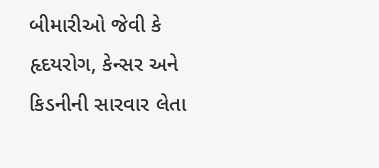બીમારીઓ જેવી કે હૃદયરોગ, કેન્સર અને કિડનીની સારવાર લેતા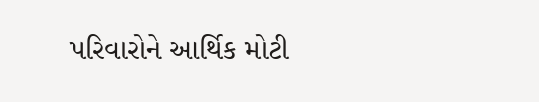પરિવારોને આર્થિક મોટી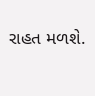રાહત મળશે.